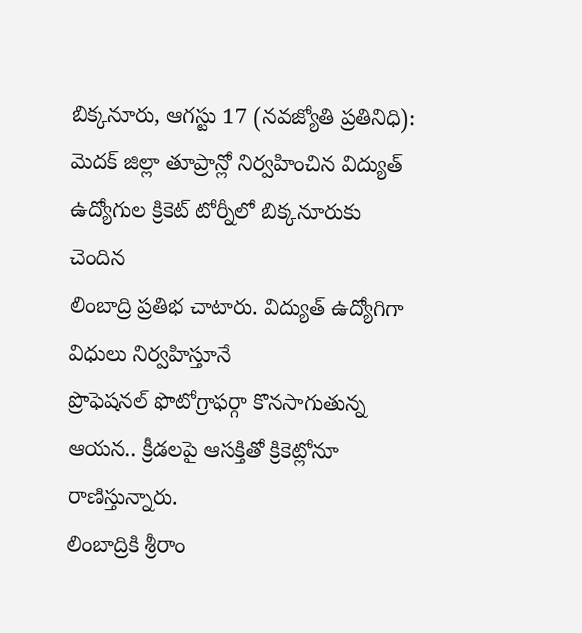బిక్కనూరు, ఆగస్టు 17 (నవజ్యోతి ప్రతినిధి):
మెదక్ జిల్లా తూప్రాన్లో నిర్వహించిన విద్యుత్ ఉద్యోగుల క్రికెట్ టోర్నీలో బిక్కనూరుకు చెందిన
లింబాద్రి ప్రతిభ చాటారు. విద్యుత్ ఉద్యోగిగా విధులు నిర్వహిస్తూనే
ప్రొఫెషనల్ ఫొటోగ్రాఫర్గా కొనసాగుతున్న ఆయన.. క్రీడలపై ఆసక్తితో క్రికెట్లోనూ రాణిస్తున్నారు.
లింబాద్రికి శ్రీరాం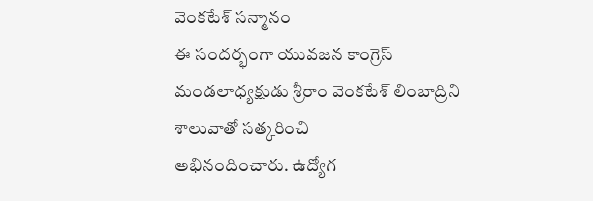వెంకటేశ్ సన్మానం
ఈ సందర్భంగా యువజన కాంగ్రెస్ మండలాధ్యక్షుడు శ్రీరాం వెంకటేశ్ లింబాద్రిని శాలువాతో సత్కరించి
అభినందించారు. ఉద్యోగ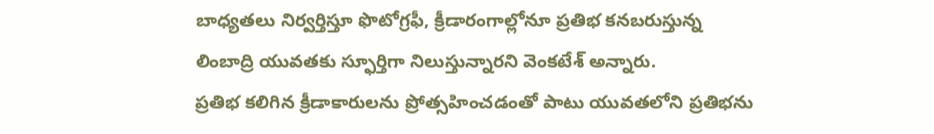బాధ్యతలు నిర్వర్తిస్తూ ఫొటోగ్రఫీ, క్రీడారంగాల్లోనూ ప్రతిభ కనబరుస్తున్న
లింబాద్రి యువతకు స్ఫూర్తిగా నిలుస్తున్నారని వెంకటేశ్ అన్నారు.
ప్రతిభ కలిగిన క్రీడాకారులను ప్రోత్సహించడంతో పాటు యువతలోని ప్రతిభను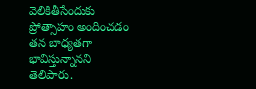వెలికితీసేందుకు
ప్రోత్సాహం అందించడం తన బాధ్యతగా భావిస్తున్నానని తెలిపారు.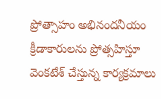ప్రోత్సాహం అభినందనీయం
క్రీడాకారులను ప్రోత్సహిస్తూ వెంకటేశ్ చేస్తున్న కార్యక్రమాలు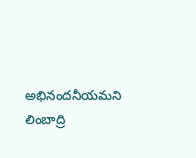అభినందనీయమని లింబాద్రి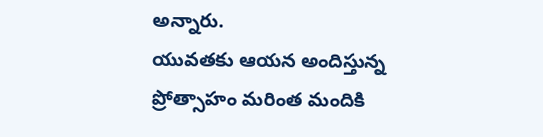అన్నారు.
యువతకు ఆయన అందిస్తున్న ప్రోత్సాహం మరింత మందికి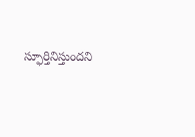స్ఫూర్తినిస్తుందని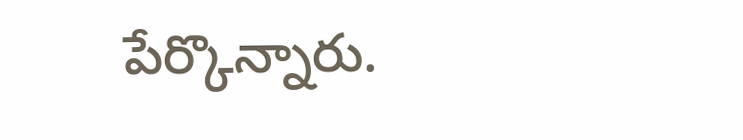పేర్కొన్నారు.